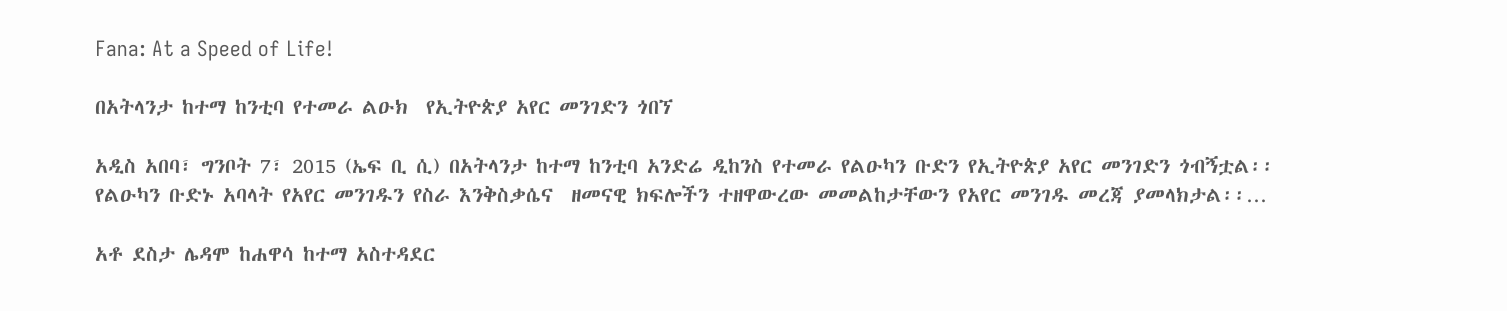Fana: At a Speed of Life!

በአትላንታ ከተማ ከንቲባ የተመራ ልዑክ  የኢትዮጵያ አየር መንገድን ጎበኘ

አዲስ አበባ፣ ግንቦት 7፣ 2015 (ኤፍ ቢ ሲ) በአትላንታ ከተማ ከንቲባ አንድሬ ዲከንስ የተመራ የልዑካን ቡድን የኢትዮጵያ አየር መንገድን ጎብኝቷል፡፡ የልዑካን ቡድኑ አባላት የአየር መንገዱን የስራ እንቅስቃሴና  ዘመናዊ ክፍሎችን ተዘዋውረው መመልከታቸውን የአየር መንገዱ መረጃ ያመላክታል፡፡…

አቶ ደስታ ሌዳሞ ከሐዋሳ ከተማ አስተዳደር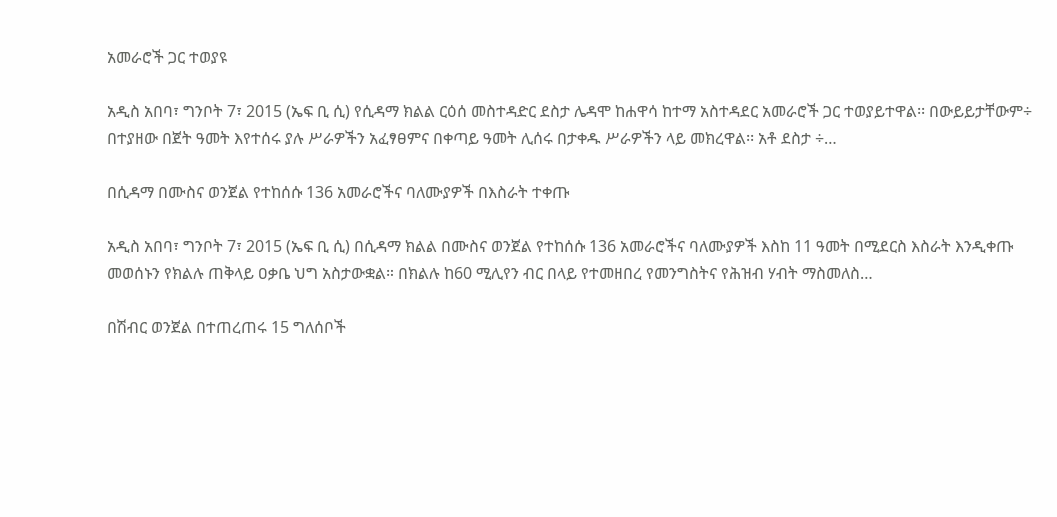አመራሮች ጋር ተወያዩ

አዲስ አበባ፣ ግንቦት 7፣ 2015 (ኤፍ ቢ ሲ) የሲዳማ ክልል ርዕሰ መስተዳድር ደስታ ሌዳሞ ከሐዋሳ ከተማ አስተዳደር አመራሮች ጋር ተወያይተዋል፡፡ በውይይታቸውም÷ በተያዘው በጀት ዓመት እየተሰሩ ያሉ ሥራዎችን አፈፃፀምና በቀጣይ ዓመት ሊሰሩ በታቀዱ ሥራዎችን ላይ መክረዋል፡፡ አቶ ደስታ ÷…

በሲዳማ በሙስና ወንጀል የተከሰሱ 136 አመራሮችና ባለሙያዎች በእስራት ተቀጡ

አዲስ አበባ፣ ግንቦት 7፣ 2015 (ኤፍ ቢ ሲ) በሲዳማ ክልል በሙስና ወንጀል የተከሰሱ 136 አመራሮችና ባለሙያዎች እስከ 11 ዓመት በሚደርስ እስራት እንዲቀጡ መወሰኑን የክልሉ ጠቅላይ ዐቃቤ ህግ አስታውቋል። በክልሉ ከ60 ሚሊየን ብር በላይ የተመዘበረ የመንግስትና የሕዝብ ሃብት ማስመለስ…

በሽብር ወንጀል በተጠረጠሩ 15 ግለሰቦች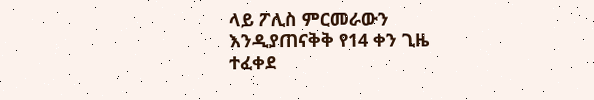ላይ ፖሊስ ምርመራውን እንዲያጠናቅቅ የ14 ቀን ጊዜ ተፈቀደ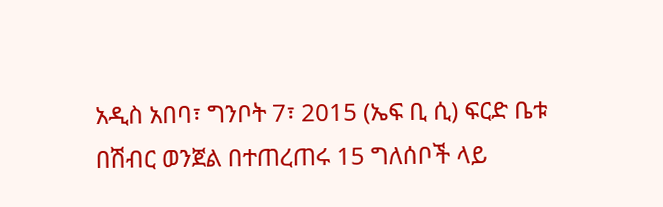አዲስ አበባ፣ ግንቦት 7፣ 2015 (ኤፍ ቢ ሲ) ፍርድ ቤቱ በሽብር ወንጀል በተጠረጠሩ 15 ግለሰቦች ላይ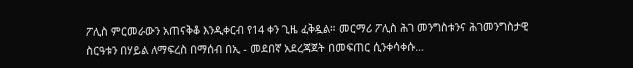ፖሊስ ምርመራውን አጠናቅቆ እንዲቀርብ የ14 ቀን ጊዜ ፈቅዷል። መርማሪ ፖሊስ ሕገ መንግስቱንና ሕገመንግስታዊ ስርዓቱን በሃይል ለማፍረስ በማሰብ በኢ - መደበኛ አደረጃጀት በመፍጠር ሲንቀሳቀሱ…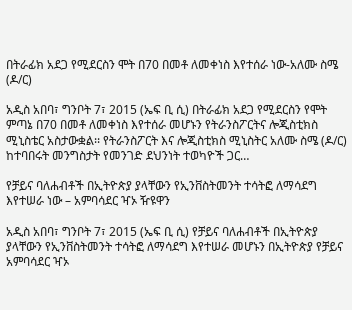በትራፊክ አደጋ የሚደርስን ሞት በ70 በመቶ ለመቀነስ እየተሰራ ነው-አለሙ ስሜ (ዶ/ር)

አዲስ አበባ፣ ግንቦት 7፣ 2015 (ኤፍ ቢ ሲ) በትራፊክ አደጋ የሚደርስን የሞት ምጣኔ በ70 በመቶ ለመቀነስ እየተሰራ መሆኑን የትራንስፖርትና ሎጂስቲክስ ሚኒስቴር አስታውቋል፡፡ የትራንስፖርት እና ሎጂስቲክስ ሚኒስትር አለሙ ስሜ (ዶ/ር)  ከተባበሩት መንግስታት የመንገድ ደህንነት ተወካዮች ጋር…

የቻይና ባለሐብቶች በኢትዮጵያ ያላቸውን የኢንቨስትመንት ተሳትፎ ለማሳደግ እየተሠራ ነው – አምባሳደር ዣኦ ዥዩዋን

አዲስ አበባ፣ ግንቦት 7፣ 2015 (ኤፍ ቢ ሲ) የቻይና ባለሐብቶች በኢትዮጵያ ያላቸውን የኢንቨስትመንት ተሳትፎ ለማሳደግ እየተሠራ መሆኑን በኢትዮጵያ የቻይና አምባሳደር ዣኦ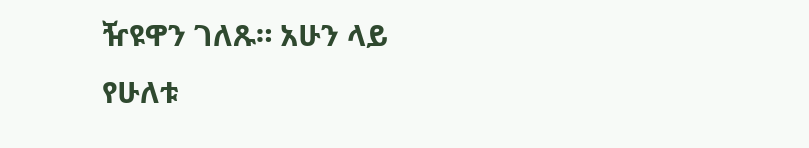ዥዩዋን ገለጹ። አሁን ላይ የሁለቱ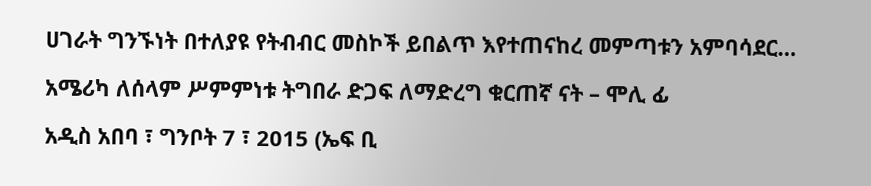ሀገራት ግንኙነት በተለያዩ የትብብር መስኮች ይበልጥ እየተጠናከረ መምጣቱን አምባሳደር…

አሜሪካ ለሰላም ሥምምነቱ ትግበራ ድጋፍ ለማድረግ ቁርጠኛ ናት – ሞሊ ፊ

አዲስ አበባ ፣ ግንቦት 7 ፣ 2015 (ኤፍ ቢ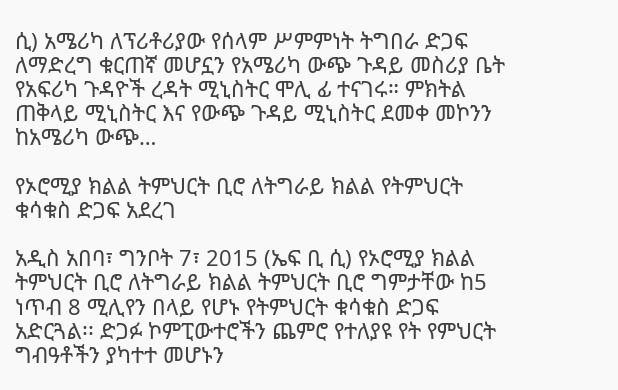ሲ) አሜሪካ ለፕሪቶሪያው የሰላም ሥምምነት ትግበራ ድጋፍ ለማድረግ ቁርጠኛ መሆኗን የአሜሪካ ውጭ ጉዳይ መስሪያ ቤት የአፍሪካ ጉዳዮች ረዳት ሚኒስትር ሞሊ ፊ ተናገሩ። ምክትል ጠቅላይ ሚኒስትር እና የውጭ ጉዳይ ሚኒስትር ደመቀ መኮንን ከአሜሪካ ውጭ…

የኦሮሚያ ክልል ትምህርት ቢሮ ለትግራይ ክልል የትምህርት ቁሳቁስ ድጋፍ አደረገ

አዲስ አበባ፣ ግንቦት 7፣ 2015 (ኤፍ ቢ ሲ) የኦሮሚያ ክልል ትምህርት ቢሮ ለትግራይ ክልል ትምህርት ቢሮ ግምታቸው ከ5 ነጥብ 8 ሚሊየን በላይ የሆኑ የትምህርት ቁሳቁስ ድጋፍ አድርጓል፡፡ ድጋፉ ኮምፒውተሮችን ጨምሮ የተለያዩ የት የምህርት ግብዓቶችን ያካተተ መሆኑን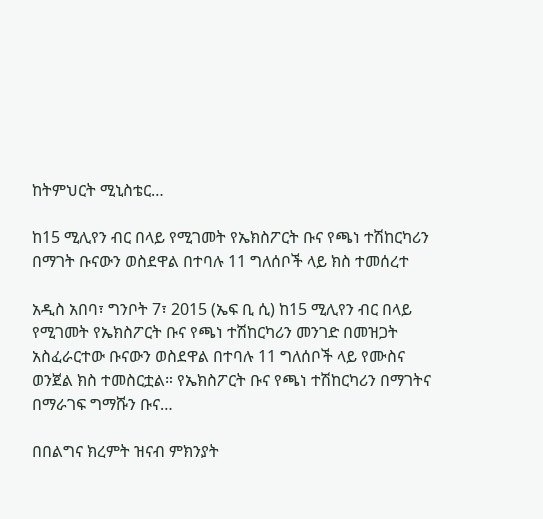ከትምህርት ሚኒስቴር…

ከ15 ሚሊየን ብር በላይ የሚገመት የኤክስፖርት ቡና የጫነ ተሽከርካሪን በማገት ቡናውን ወስደዋል በተባሉ 11 ግለሰቦች ላይ ክስ ተመሰረተ

አዲስ አበባ፣ ግንቦት 7፣ 2015 (ኤፍ ቢ ሲ) ከ15 ሚሊየን ብር በላይ የሚገመት የኤክስፖርት ቡና የጫነ ተሽከርካሪን መንገድ በመዝጋት አስፈራርተው ቡናውን ወስደዋል በተባሉ 11 ግለሰቦች ላይ የሙስና ወንጀል ክስ ተመስርቷል። የኤክስፖርት ቡና የጫነ ተሽከርካሪን በማገትና በማራገፍ ግማሹን ቡና…

በበልግና ክረምት ዝናብ ምክንያት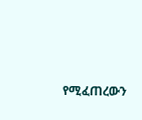የሚፈጠረውን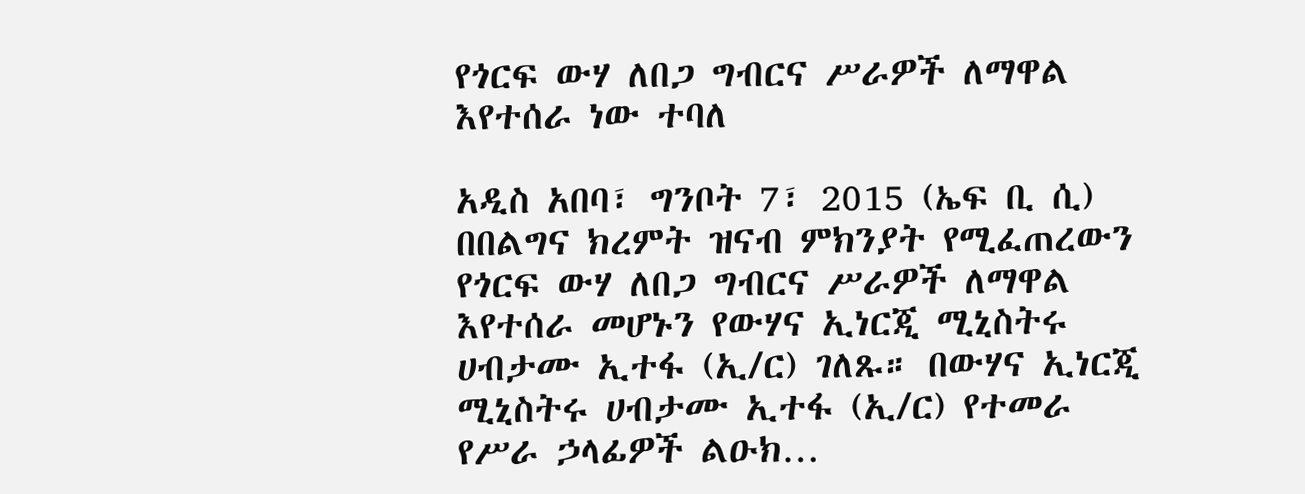የጎርፍ ውሃ ለበጋ ግብርና ሥራዎች ለማዋል እየተሰራ ነው ተባለ

አዲስ አበባ፣ ግንቦት 7፣ 2015 (ኤፍ ቢ ሲ) በበልግና ክረምት ዝናብ ምክንያት የሚፈጠረውን የጎርፍ ውሃ ለበጋ ግብርና ሥራዎች ለማዋል እየተሰራ መሆኑን የውሃና ኢነርጂ ሚኒስትሩ ሀብታሙ ኢተፋ (ኢ/ር) ገለጹ። በውሃና ኢነርጂ ሚኒስትሩ ሀብታሙ ኢተፋ (ኢ/ር) የተመራ የሥራ ኃላፊዎች ልዑክ…